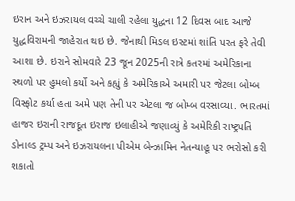ઇરાન અને ઇઝરાયલ વચ્ચે ચાલી રહેલા યુદ્ધના 12 દિવસ બાદ આજે યુદ્ધવિરામની જાહેરાત થઇ છે. જેનાથી મિડલ ઇસ્ટમાં શાંતિ પરત ફરે તેવી આશા છે. ઇરાને સોમવારે 23 જૂન 2025ની રાત્રે કતરમાં અમેરિકાના સ્થળો પર હુમલો કર્યો અને કહ્યું કે અમેરિકાએ અમારી પર જેટલા બોમ્બ વિસ્ફોટ કર્યા હતા અમે પણ તેની પર એટલા જ બોમ્બ વરસાવ્યા. ભારતમાં હાજર ઇરાની રાજદૂત ઇરાજ ઇલાહીએ જણાવ્યું કે અમેરિકી રાષ્ટ્રપતિ ડોનાલ્ડ ટ્રમ્પ અને ઇઝરાયલના પીએમ બેન્ઝામિન નેતન્યાહૂ પર ભરોસો કરી શકાતો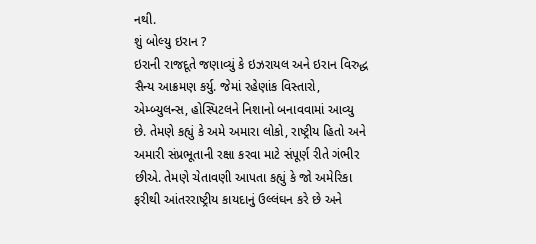નથી.
શું બોલ્યુ ઇરાન ?
ઇરાની રાજદૂતે જણાવ્યું કે ઇઝરાયલ અને ઇરાન વિરુદ્ધ સૈન્ય આક્રમણ કર્યુ. જેમાં રહેણાંક વિસ્તારો, એમ્બ્યુલન્સ, હોસ્પિટલને નિશાનો બનાવવામાં આવ્યુ છે. તેમણે કહ્યું કે અમે અમારા લોકો, રાષ્ટ્રીય હિતો અને અમારી સંપ્રભૂતાની રક્ષા કરવા માટે સંપૂર્ણ રીતે ગંભીર છીએ. તેમણે ચેતાવણી આપતા કહ્યું કે જો અમેરિકા ફરીથી આંતરરાષ્ટ્રીય કાયદાનું ઉલ્લંઘન કરે છે અને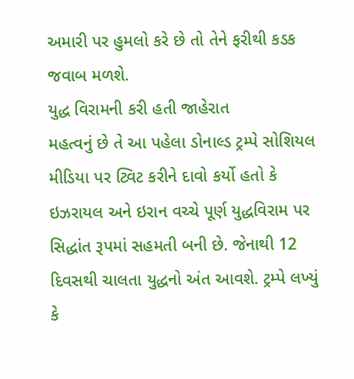અમારી પર હુમલો કરે છે તો તેને ફરીથી કડક જવાબ મળશે.
યુદ્ધ વિરામની કરી હતી જાહેરાત
મહત્વનું છે તે આ પહેલા ડોનાલ્ડ ટ્રમ્પે સોશિયલ મીડિયા પર ટ્વિટ કરીને દાવો કર્યો હતો કે ઇઝરાયલ અને ઇરાન વચ્ચે પૂર્ણ યુદ્ધવિરામ પર સિદ્ધાંત રૂપમાં સહમતી બની છે. જેનાથી 12 દિવસથી ચાલતા યુદ્ધનો અંત આવશે. ટ્રમ્પે લખ્યું કે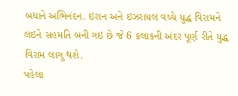બધાને અભિનંદન. ઇરાન અને ઇઝરાયલ વચ્ચે યુદ્ધ વિરામને લઇને સહમતિ બની ગઇ છે જે 6 કલાકની અંદર પૂર્ણ રીતે યુદ્ધ વિરામ લાગુ થશે.
પહેલા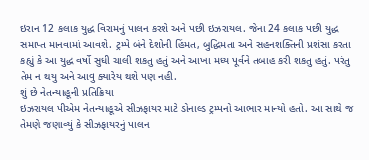ઇરાન 12 કલાક યુદ્ધ વિરામનું પાલન કરશે અને પછી ઇઝરાયલ. જેના 24 કલાક પછી યુદ્ધ સમાપ્ત માનવામાં આવશે. ટ્રમ્પે બંને દેશોની હિંમત, બુદ્ધિમતા અને સહનશક્તિની પ્રશંસા કરતા કહ્યું કે આ યુદ્ધ વર્ષો સુધી ચાલી શકતુ હતું અને આખા મધ્ય પૂર્વને તબાહ કરી શકતુ હતું. પરંતુ તેમ ન થયુ અને આવુ ક્યારેય થશે પણ નહી.
શું છે નેતન્યાહૂની પ્રતિક્રિયા
ઇઝરાયલ પીએમ નેતન્યાહૂએ સીઝફાયર માટે ડોનાલ્ડ ટ્રમ્પનો આભાર માન્યો હતો. આ સાથે જ તેમણે જણાવ્યું કે સીઝફાયરનું પાલન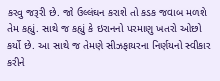કરવુ જરૂરી છે. જો ઉલ્લંઘન કરાશે તો કડક જવાબ મળશે તેમ કહ્યું. સાથે જ કહ્યું કે ઇરાનનો પરમાણુ ખતરો ઓછો કર્યો છે. આ સાથે જ તેમણે સીઝફાયરના નિર્ણયનો સ્વીકાર કરીને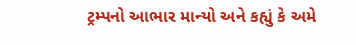ટ્રમ્પનો આભાર માન્યો અને કહ્યું કે અમે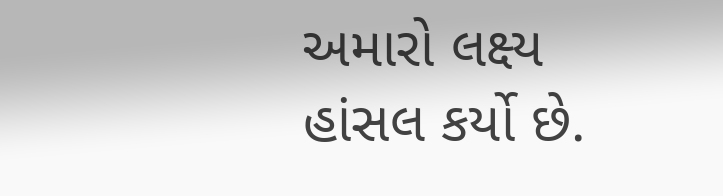અમારો લક્ષ્ય હાંસલ કર્યો છે.